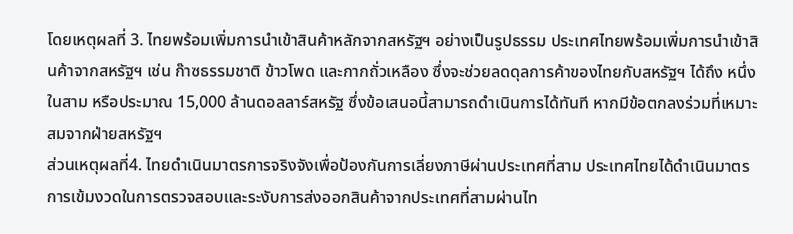โดยเหตุผลที่ 3. ไทยพร้อมเพิ่มการนำเข้าสินค้าหลักจากสหรัฐฯ อย่างเป็นรูปธรรม ประเทศไทยพร้อมเพิ่มการนำเข้าสินค้าจากสหรัฐฯ เช่น ก๊าซธรรมชาติ ข้าวโพด และกากถั่วเหลือง ซึ่งจะช่วยลดดุลการค้าของไทยกับสหรัฐฯ ได้ถึง หนึ่งในสาม หรือประมาณ 15,000 ล้านดอลลาร์สหรัฐ ซึ่งข้อเสนอนี้สามารถดำเนินการได้ทันที หากมีข้อตกลงร่วมที่เหมาะสมจากฝ่ายสหรัฐฯ
ส่วนเหตุผลที่4. ไทยดำเนินมาตรการจริงจังเพื่อป้องกันการเลี่ยงภาษีผ่านประเทศที่สาม ประเทศไทยได้ดำเนินมาตรการเข้มงวดในการตรวจสอบและระงับการส่งออกสินค้าจากประเทศที่สามผ่านไท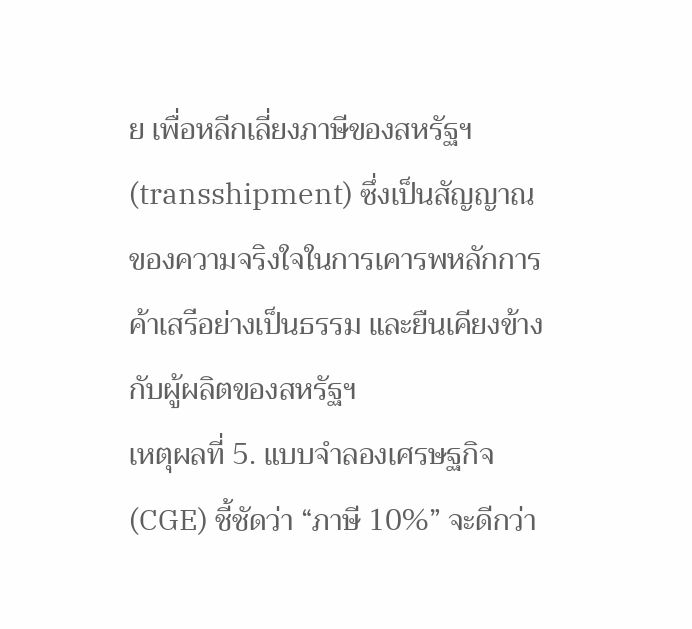ย เพื่อหลีกเลี่ยงภาษีของสหรัฐฯ (transshipment) ซึ่งเป็นสัญญาณของความจริงใจในการเคารพหลักการค้าเสรีอย่างเป็นธรรม และยืนเคียงข้างกับผู้ผลิตของสหรัฐฯ
เหตุผลที่ 5. แบบจำลองเศรษฐกิจ (CGE) ชี้ชัดว่า “ภาษี 10%” จะดีกว่า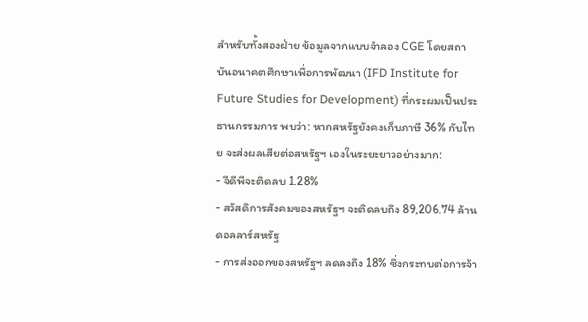สำหรับทั้งสองฝ่าย ข้อมูลจากแบบจำลอง CGE โดยสถาบันอนาคตศึกษาเพื่อการพัฒนา (IFD Institute for Future Studies for Development) ที่กระผมเป็นประธานกรรมการ พบว่า: หากสหรัฐยังคงเก็บภาษี 36% กับไทย จะส่งผลเสียต่อสหรัฐฯ เองในระยะยาวอย่างมาก:
- จีดีพีจะติดลบ 1.28%
- สวัสดิการสังคมของสหรัฐฯ จะติดลบถึง 89,206.74 ล้านดอลลาร์สหรัฐ
- การส่งออกของสหรัฐฯ ลดลงถึง 18% ซึ่งกระทบต่อการจ้า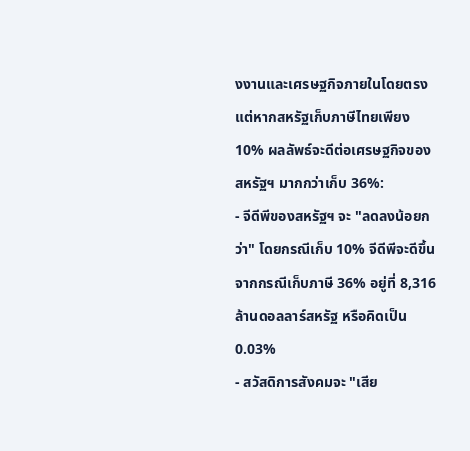งงานและเศรษฐกิจภายในโดยตรง แต่หากสหรัฐเก็บภาษีไทยเพียง 10% ผลลัพธ์จะดีต่อเศรษฐกิจของสหรัฐฯ มากกว่าเก็บ 36%:
- จีดีพีของสหรัฐฯ จะ "ลดลงน้อยกว่า" โดยกรณีเก็บ 10% จีดีพีจะดีขึ้นจากกรณีเก็บภาษี 36% อยู่ที่ 8,316 ล้านดอลลาร์สหรัฐ หรือคิดเป็น 0.03%
- สวัสดิการสังคมจะ "เสีย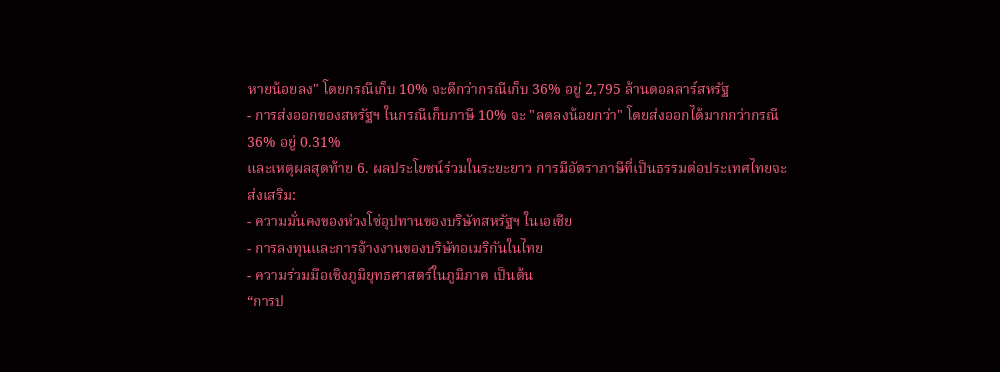หายน้อยลง" โดยกรณีเก็บ 10% จะดีกว่ากรณีเก็บ 36% อยู่ 2,795 ล้านดอลลาร์สหรัฐ
- การส่งออกของสหรัฐฯ ในกรณีเก็บภาษี 10% จะ "ลดลงน้อยกว่า" โดยส่งออกได้มากกว่ากรณี 36% อยู่ 0.31%
และเหตุผลสุดท้าย 6. ผลประโยชน์ร่วมในระยะยาว การมีอัตราภาษีที่เป็นธรรมต่อประเทศไทยจะส่งเสริม:
- ความมั่นคงของห่วงโซ่อุปทานของบริษัทสหรัฐฯ ในเอเชีย
- การลงทุนและการจ้างงานของบริษัทอเมริกันในไทย
- ความร่วมมือเชิงภูมิยุทธศาสตร์ในภูมิภาค เป็นต้น
“การป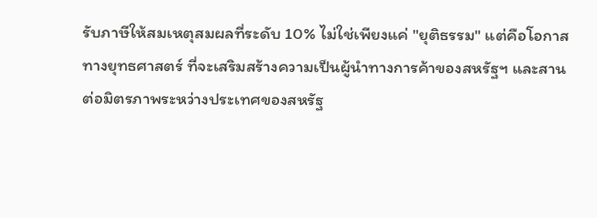รับภาษีให้สมเหตุสมผลที่ระดับ 10% ไม่ใช่เพียงแค่ "ยุติธรรม" แต่คือโอกาสทางยุทธศาสตร์ ที่จะเสริมสร้างความเป็นผู้นำทางการค้าของสหรัฐฯ และสานต่อมิตรภาพระหว่างประเทศของสหรัฐ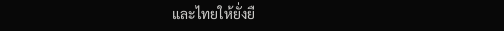และไทยให้ยั่งยื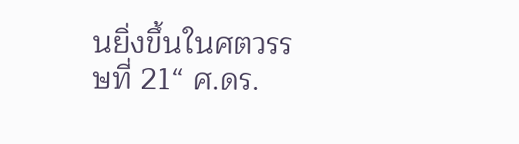นยิ่งขึ้นในศตวรรษที่ 21“ ศ.ดร.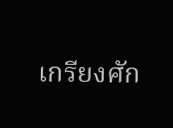เกรียงศัก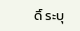ดิ์ ระบุ